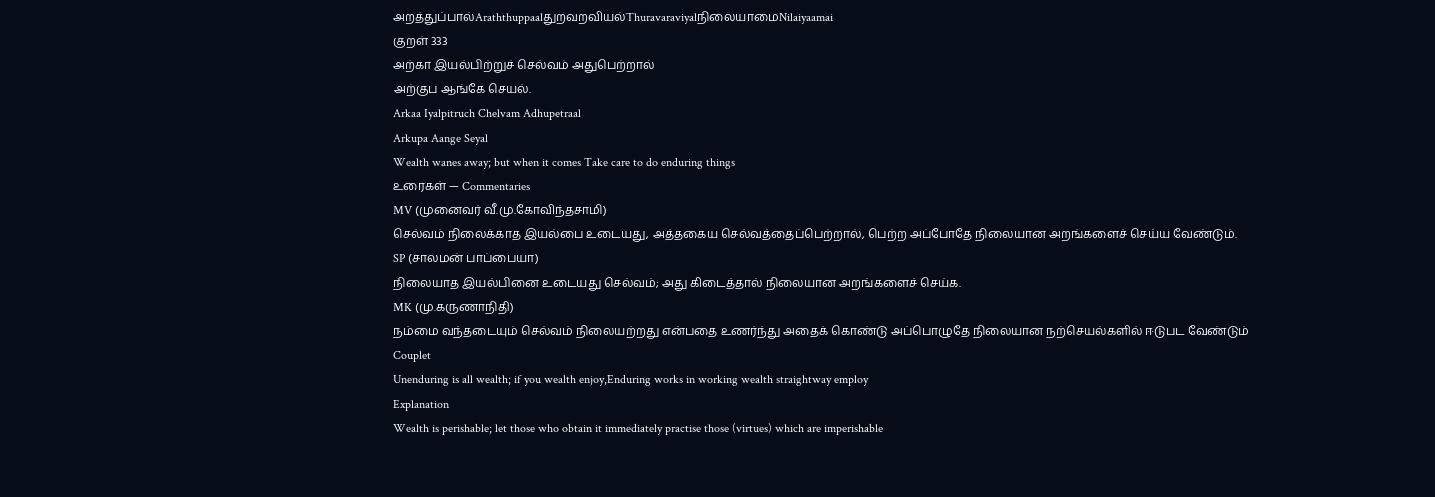அறத்துப்பால்Araththuppaalதுறவறவியல்ThuravaraviyalநிலையாமைNilaiyaamai
குறள் 333
அற்கா இயல்பிற்றுச் செல்வம் அதுபெற்றால்
அற்குப ஆங்கே செயல்.
Arkaa Iyalpitruch Chelvam Adhupetraal
Arkupa Aange Seyal
Wealth wanes away; but when it comes Take care to do enduring things
உரைகள் — Commentaries
MV (முனைவர் வீ.மு.கோவிந்தசாமி)
செல்வம் நிலைக்காத இயல்பை உடையது, அத்தகைய செல்வத்தைப்பெற்றால், பெற்ற அப்போதே நிலையான அறங்களைச் செய்ய வேண்டும்.
SP (சாலமன் பாப்பையா)
நிலையாத இயல்பினை உடையது செல்வம்; அது கிடைத்தால் நிலையான அறங்களைச் செய்க.
MK (மு.கருணாநிதி)
நம்மை வந்தடையும் செல்வம் நிலையற்றது என்பதை உணர்ந்து அதைக் கொண்டு அப்பொழுதே நிலையான நற்செயல்களில் ஈடுபட வேண்டும்
Couplet
Unenduring is all wealth; if you wealth enjoy,Enduring works in working wealth straightway employ
Explanation
Wealth is perishable; let those who obtain it immediately practise those (virtues) which are imperishable